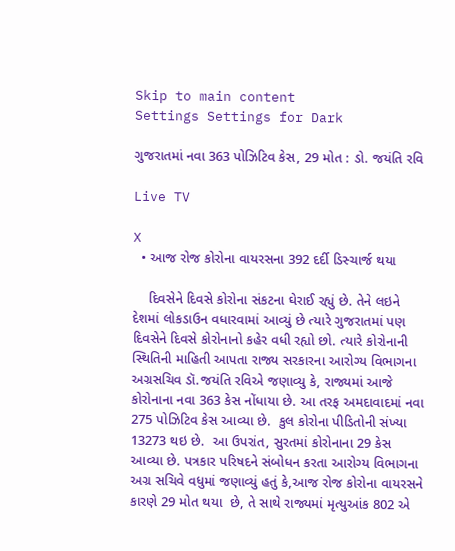Skip to main content
Settings Settings for Dark

ગુજરાતમાં નવા 363 પોઝિટિવ કેસ, 29 મોત : ડો. જયંતિ રવિ

Live TV

X
  • આજ રોજ કોરોના વાયરસના 392 દર્દી ડિસ્ચાર્જ થયા

    દિવસેને દિવસે કોરોના સંકટના ઘેરાઈ રહ્યું છે. તેને લઇને દેશમાં લોકડાઉન વધારવામાં આવ્યું છે ત્યારે ગુજરાતમાં પણ દિવસેને દિવસે કોરોનાનો કહેર વધી રહ્યો છો. ત્યારે કોરોનાની સ્થિતિની માહિતી આપતા રાજ્ય સરકારના આરોગ્ય વિભાગના અગ્રસચિવ ડૉ.જયંતિ રવિએ જણાવ્યુ કે, રાજ્યમાં આજે કોરોનાના નવા 363 કેસ નોંધાયા છે. આ તરફ અમદાવાદમાં નવા 275 પોઝિટિવ કેસ આવ્યા છે.  કુલ કોરોના પીડિતોની સંખ્યા 13273 થઇ છે.  આ ઉપરાંત, સુરતમાં કોરોનાના 29 કેસ આવ્યા છે. પત્રકાર પરિષદને સંબોધન કરતા આરોગ્ય વિભાગના અગ્ર સચિવે વધુમાં જણાવ્યું હતું કે,આજ રોજ કોરોના વાયરસને કારણે 29 મોત થયા  છે, તે સાથે રાજ્યમાં મૃત્યુઆંક 802 એ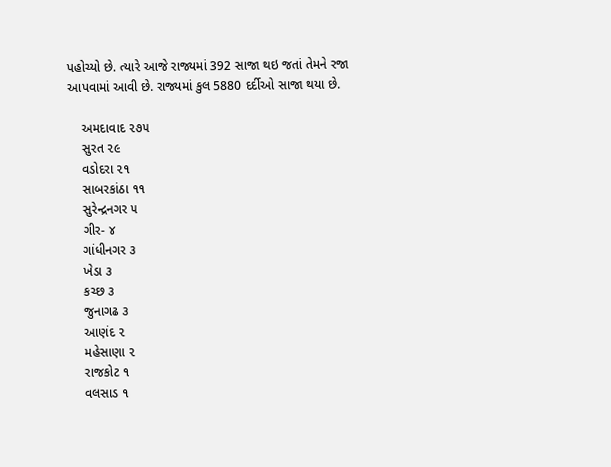પહોચ્યો છે. ત્યારે આજે રાજ્યમાં 392 સાજા થઇ જતાં તેમને રજા આપવામાં આવી છે. રાજ્યમાં કુલ 5880 દર્દીઓ સાજા થયા છે.

    અમદાવાદ ૨૭૫
    સુરત ૨૯
    વડોદરા ૨૧
    સાબરકાંઠા ૧૧
    સુરેન્દ્રનગર ૫
    ગીર- ૪
    ગાંધીનગર ૩
    ખેડા ૩
    કચ્છ ૩
    જુનાગઢ ૩
    આણંદ ૨
    મહેસાણા ૨
    રાજકોટ ૧
    વલસાડ ૧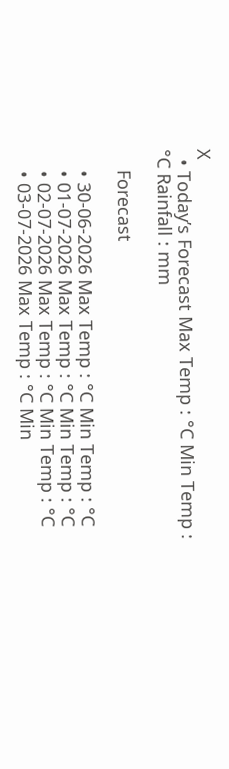X
  • Today’s Forecast Max Temp : °C Min Temp : °C Rainfall : mm

    Forecast

    • 30-06-2026 Max Temp : °C Min Temp : °C
    • 01-07-2026 Max Temp : °C Min Temp : °C
    • 02-07-2026 Max Temp : °C Min Temp : °C
    • 03-07-2026 Max Temp : °C Min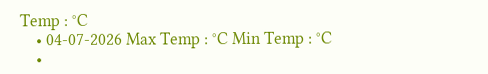Temp : °C
    • 04-07-2026 Max Temp : °C Min Temp : °C
    •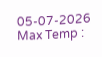05-07-2026 Max Temp :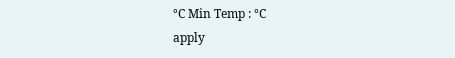°C Min Temp : °C
apply